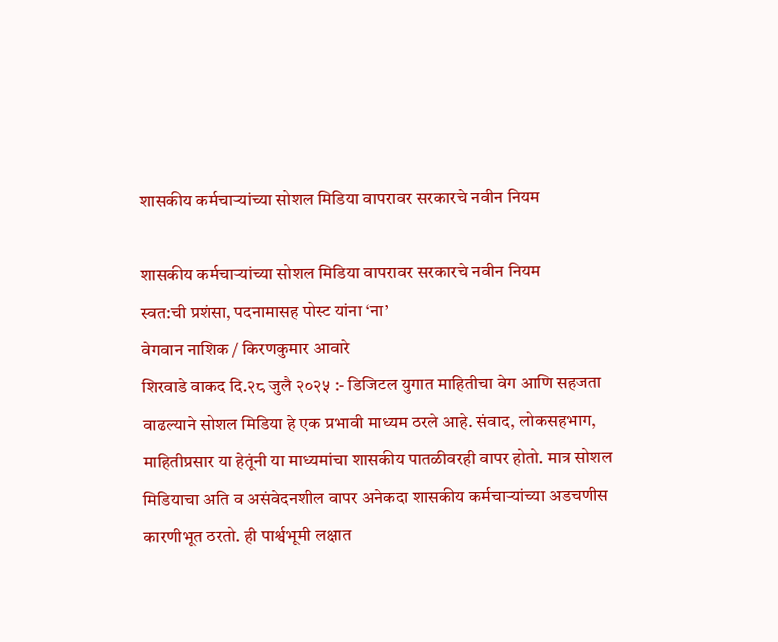शासकीय कर्मचाऱ्यांच्या सोशल मिडिया वापरावर सरकारचे नवीन नियम

शासकीय कर्मचाऱ्यांच्या सोशल मिडिया वापरावर सरकारचे नवीन नियम
स्वत:ची प्रशंसा, पदनामासह पोस्ट यांना ‘ना’
वेगवान नाशिक / किरणकुमार आवारे
शिरवाडे वाकद दि.२८ जुलै २०२५ :- डिजिटल युगात माहितीचा वेग आणि सहजता वाढल्याने सोशल मिडिया हे एक प्रभावी माध्यम ठरले आहे. संवाद, लोकसहभाग, माहितीप्रसार या हेतूंनी या माध्यमांचा शासकीय पातळीवरही वापर होतो. मात्र सोशल मिडियाचा अति व असंवेदनशील वापर अनेकदा शासकीय कर्मचाऱ्यांच्या अडचणीस कारणीभूत ठरतो. ही पार्श्वभूमी लक्षात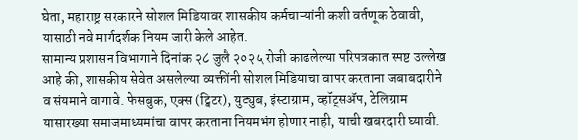घेता, महाराष्ट्र सरकारने सोशल मिडियावर शासकीय कर्मचाऱ्यांनी कशी वर्तणूक ठेवावी, यासाठी नवे मार्गदर्शक नियम जारी केले आहेत.
सामान्य प्रशासन विभागाने दिनांक २८ जुलै २०२५ रोजी काढलेल्या परिपत्रकात स्पष्ट उल्लेख आहे की, शासकीय सेवेत असलेल्या व्यक्तींनी सोशल मिडियाचा वापर करताना जबाबदारीने व संयमाने वागावे. फेसबुक, एक्स (ट्विटर), युट्युब, इंस्टाग्राम, व्हॉट्सॲप, टेलिग्राम यासारख्या समाजमाध्यमांचा वापर करताना नियमभंग होणार नाही, याची खबरदारी घ्यावी.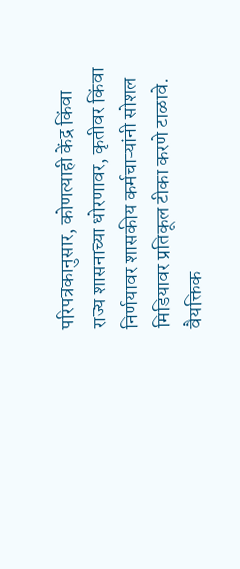परिपत्रकानुसार, कोणत्याही केंद्र किंवा राज्य शासनाच्या धोरणावर, कृतीवर किंवा निर्णयावर शासकीय कर्मचाऱ्यांनी सोशल मिडियावर प्रतिकूल टीका करणे टाळावे. वैयक्तिक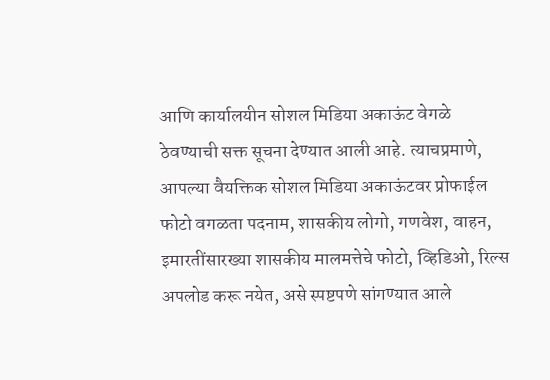आणि कार्यालयीन सोशल मिडिया अकाऊंट वेगळे ठेवण्याची सक्त सूचना देण्यात आली आहे. त्याचप्रमाणे, आपल्या वैयक्तिक सोशल मिडिया अकाऊंटवर प्रोफाईल फोटो वगळता पदनाम, शासकीय लोगो, गणवेश, वाहन, इमारतींसारख्या शासकीय मालमत्तेचे फोटो, व्हिडिओ, रिल्स अपलोड करू नयेत, असे स्पष्टपणे सांगण्यात आले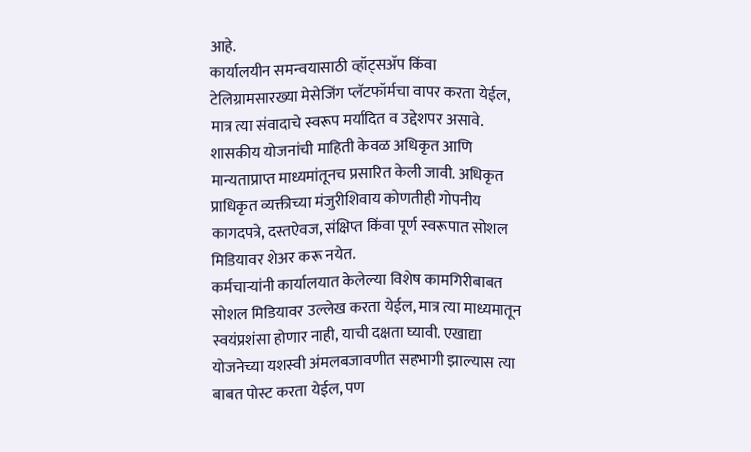आहे.
कार्यालयीन समन्वयासाठी व्हॉट्सॲप किंवा टेलिग्रामसारख्या मेसेजिंग प्लॅटफॉर्मचा वापर करता येईल, मात्र त्या संवादाचे स्वरूप मर्यादित व उद्देशपर असावे. शासकीय योजनांची माहिती केवळ अधिकृत आणि मान्यताप्राप्त माध्यमांतूनच प्रसारित केली जावी. अधिकृत प्राधिकृत व्यक्तीच्या मंजुरीशिवाय कोणतीही गोपनीय कागदपत्रे, दस्तऐवज, संक्षिप्त किंवा पूर्ण स्वरूपात सोशल मिडियावर शेअर करू नयेत.
कर्मचाऱ्यांनी कार्यालयात केलेल्या विशेष कामगिरीबाबत सोशल मिडियावर उल्लेख करता येईल, मात्र त्या माध्यमातून स्वयंप्रशंसा होणार नाही, याची दक्षता घ्यावी. एखाद्या योजनेच्या यशस्वी अंमलबजावणीत सहभागी झाल्यास त्या बाबत पोस्ट करता येईल, पण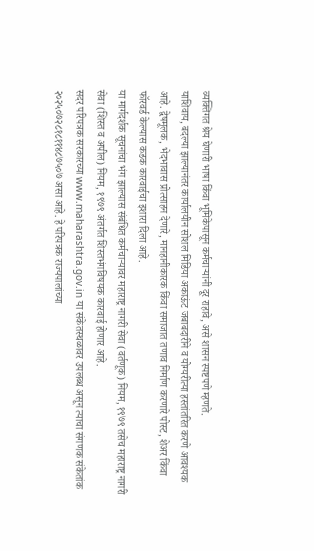व्यक्तिगत श्रेय घेणारी भाषा किंवा भूमिकेपासून कर्मचाऱ्यांनी दूर राहावे, असे शासन स्पष्टपणे म्हणते.
याशिवाय, बदल्या झाल्यानंतर कार्यालयीन सोशल मिडिया अकाऊंट जबाबदारीने व योग्यरीत्या हस्तांतरित करणे आवश्यक आहे. द्वेषमूलक, भेदभावास प्रोत्साहन देणारे, मानहानीकारक किंवा समाजात तणाव निर्माण करणारे पोस्ट, शेअर किंवा फॉरवर्ड केल्यास कडक कारवाईचा इशारा दिला आहे.
या मार्गदर्शक सूचनांचा भंग झाल्यास संबंधित कर्मचाऱ्यावर महाराष्ट्र नागरी सेवा (वर्तणूक) नियम, १९७९ तसेच महाराष्ट्र नागरी सेवा (शिस्त व अपील) नियम, १९७९ अंतर्गत शिस्तभंगविषयक कारवाई होणार आहे.
सदर परिपत्रक सरकारच्या www.maharashtra.gov.in या संकेतस्थळावर उपलब्ध असून त्याचा संगणक संकेतांक २०२५०७२८१८११४८७५०७ असा आहे. हे परिपत्रक राज्यपालांच्या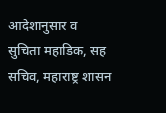आदेशानुसार व सुचिता महाडिक, सह सचिव, महाराष्ट्र शासन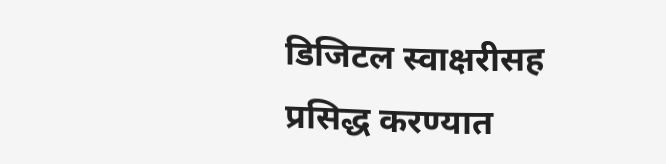डिजिटल स्वाक्षरीसह प्रसिद्ध करण्यात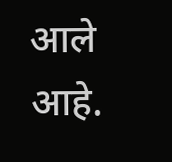आले आहे.